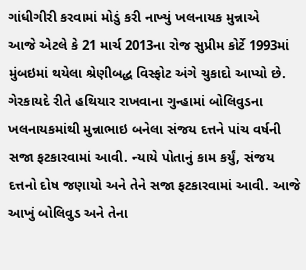ગાંધીગીરી કરવામાં મોડું કરી નાખ્યું ખલનાયક મુન્નાએ
આજે એટલે કે 21 માર્ચ 2013ના રોજ સુપ્રીમ કોર્ટે 1993માં મુંબઇમાં થયેલા શ્રેણીબદ્ધ વિસ્ફોટ અંગે ચુકાદો આપ્યો છે. ગેરકાયદે રીતે હથિયાર રાખવાના ગુન્હામાં બોલિવુડના ખલનાયકમાંથી મુન્નાભાઇ બનેલા સંજય દત્તને પાંચ વર્ષની સજા ફટકારવામાં આવી. ન્યાયે પોતાનું કામ કર્યું, સંજય દત્તનો દોષ જણાયો અને તેને સજા ફટકારવામાં આવી. આજે આખું બોલિવુડ અને તેના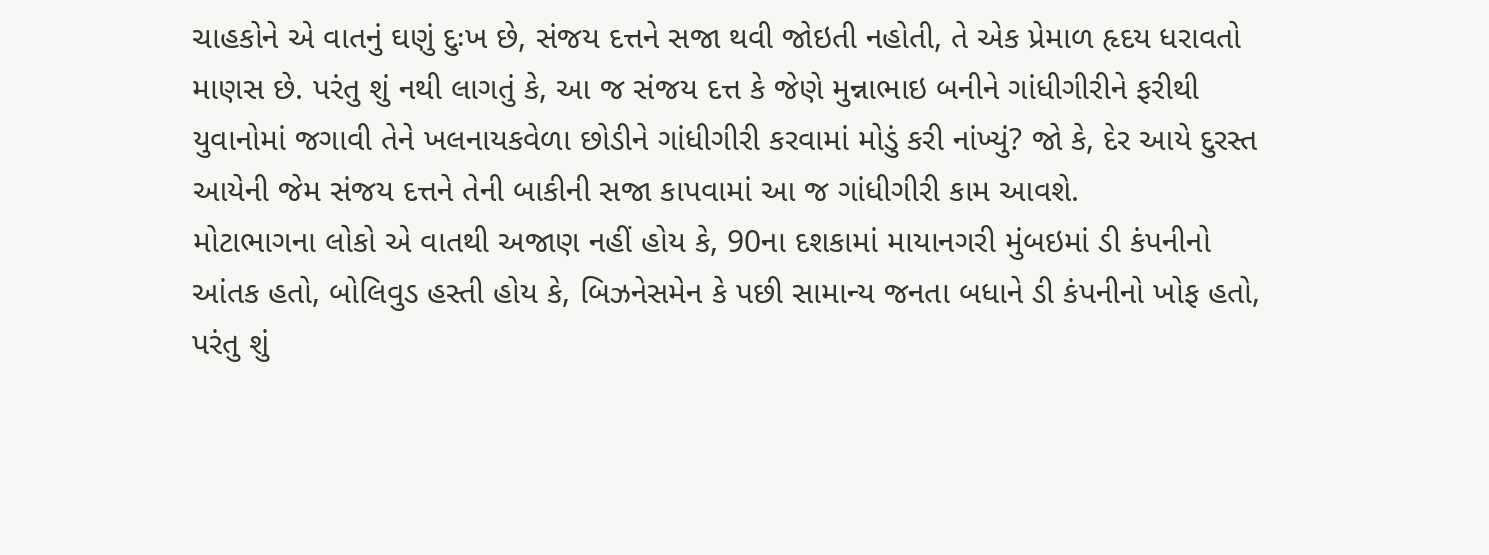ચાહકોને એ વાતનું ઘણું દુઃખ છે, સંજય દત્તને સજા થવી જોઇતી નહોતી, તે એક પ્રેમાળ હૃદય ધરાવતો માણસ છે. પરંતુ શું નથી લાગતું કે, આ જ સંજય દત્ત કે જેણે મુન્નાભાઇ બનીને ગાંધીગીરીને ફરીથી યુવાનોમાં જગાવી તેને ખલનાયકવેળા છોડીને ગાંધીગીરી કરવામાં મોડું કરી નાંખ્યું? જો કે, દેર આયે દુરસ્ત આયેની જેમ સંજય દત્તને તેની બાકીની સજા કાપવામાં આ જ ગાંધીગીરી કામ આવશે.
મોટાભાગના લોકો એ વાતથી અજાણ નહીં હોય કે, 90ના દશકામાં માયાનગરી મુંબઇમાં ડી કંપનીનો આંતક હતો, બોલિવુડ હસ્તી હોય કે, બિઝનેસમેન કે પછી સામાન્ય જનતા બધાને ડી કંપનીનો ખોફ હતો, પરંતુ શું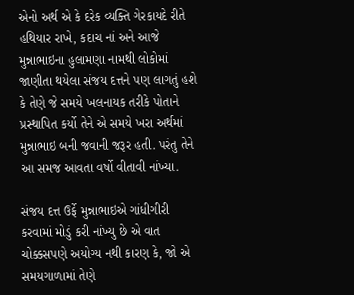એનો અર્થ એ કે દરેક વ્યક્તિ ગેરકાયદે રીતે હથિયાર રાખે, કદાચ નાં અને આજે મુન્નાભાઇના હુલામણા નામથી લોકોમાં જાણીતા થયેલા સંજય દત્તને પણ લાગતું હશે કે તેણે જે સમયે ખલનાયક તરીકે પોતાને પ્રસ્થાપિત કર્યો તેને એ સમયે ખરા અર્થમાં મુન્નાભાઇ બની જવાની જરૂર હતી. પરંતુ તેને આ સમજ આવતા વર્ષો વીતાવી નાંખ્યા.

સંજય દત્ત ઉર્ફે મુન્નાભાઇએ ગાંધીગીરી કરવામાં મોડું કરી નાંખ્યુ છે એ વાત ચોક્કસપણે અયોગ્ય નથી કારણ કે, જો એ સમયગાળામાં તેણે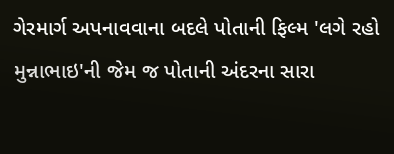ગેરમાર્ગ અપનાવવાના બદલે પોતાની ફિલ્મ 'લગે રહો મુન્નાભાઇ'ની જેમ જ પોતાની અંદરના સારા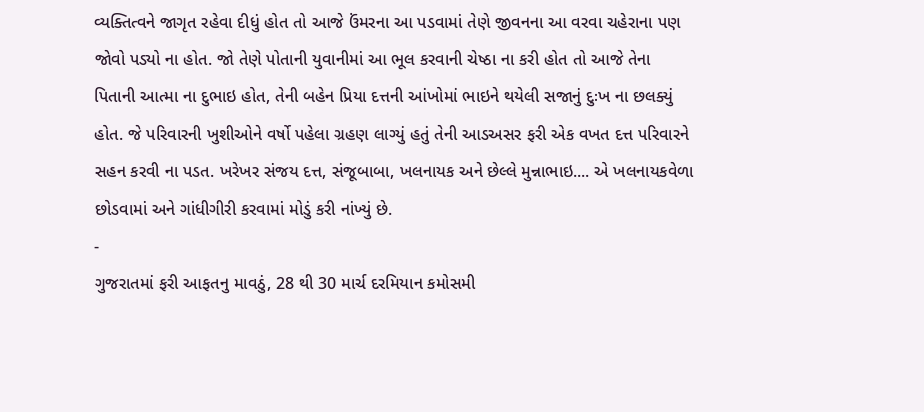વ્યક્તિત્વને જાગૃત રહેવા દીધું હોત તો આજે ઉંમરના આ પડવામાં તેણે જીવનના આ વરવા ચહેરાના પણ જોવો પડ્યો ના હોત. જો તેણે પોતાની યુવાનીમાં આ ભૂલ કરવાની ચેષ્ઠા ના કરી હોત તો આજે તેના પિતાની આત્મા ના દુભાઇ હોત, તેની બહેન પ્રિયા દત્તની આંખોમાં ભાઇને થયેલી સજાનું દુઃખ ના છલક્યું હોત. જે પરિવારની ખુશીઓને વર્ષો પહેલા ગ્રહણ લાગ્યું હતું તેની આડઅસર ફરી એક વખત દત્ત પરિવારને સહન કરવી ના પડત. ખરેખર સંજય દત્ત, સંજૂબાબા, ખલનાયક અને છેલ્લે મુન્નાભાઇ.... એ ખલનાયકવેળા છોડવામાં અને ગાંધીગીરી કરવામાં મોડું કરી નાંખ્યું છે.
-
ગુજરાતમાં ફરી આફતનુ માવઠું, 28 થી 30 માર્ચ દરમિયાન કમોસમી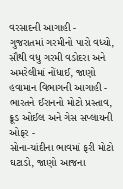વરસાદની આગાહી -
ગુજરાતમાં ગરમીનો પારો વધ્યો, સૌથી વધુ ગરમી વડોદરા અને અમરેલીમાં નોંધાઈ, જાણો હવામાન વિભાગની આગાહી -
ભારતને ઈરાનનો મોટો પ્રસ્તાવ, ક્રૂડ ઓઈલ અને ગેસ સપ્લાયની ઓફર -
સોના-ચાંદીના ભાવમાં ફરી મોટો ઘટાડો, જાણો આજના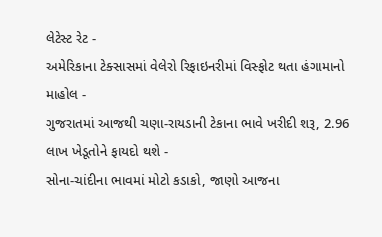લેટેસ્ટ રેટ -
અમેરિકાના ટેક્સાસમાં વેલેરો રિફાઇનરીમાં વિસ્ફોટ થતા હંગામાનો માહોલ -
ગુજરાતમાં આજથી ચણા-રાયડાની ટેકાના ભાવે ખરીદી શરૂ, 2.96 લાખ ખેડૂતોને ફાયદો થશે -
સોના-ચાંદીના ભાવમાં મોટો કડાકો, જાણો આજના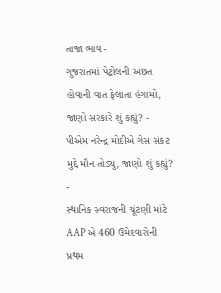તાજા ભાવ -
ગુજરાતમાં પેટ્રોલની અછત હોવાની વાત ફેલાતા હંગામો, જાણો સરકારે શું કહ્યું? -
પીએમ નરેન્દ્ર મોદીએ ગેસ સંકટ મુદ્દે મૌન તોડ્યુ, જાણો શું કહ્યું? -
સ્થાનિક સ્વરાજની ચૂંટણી માંટે AAP એ 460 ઉમેદવારોની પ્રથમ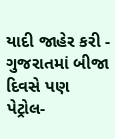યાદી જાહેર કરી -
ગુજરાતમાં બીજા દિવસે પણ પેટ્રોલ-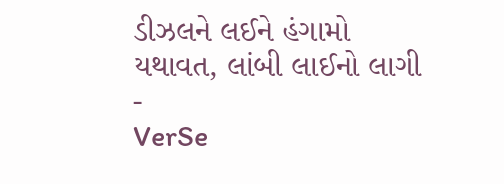ડીઝલને લઈને હંગામો યથાવત, લાંબી લાઈનો લાગી -
VerSe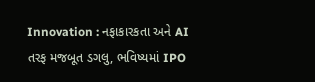Innovation : નફાકારકતા અને AI તરફ મજબૂત ડગલુ, ભવિષ્યમાં IPO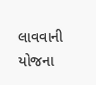લાવવાની યોજના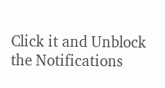Click it and Unblock the Notifications